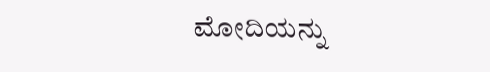ಮೋದಿಯನ್ನು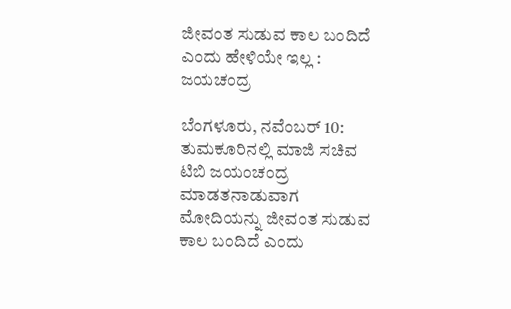ಜೀವಂತ ಸುಡುವ ಕಾಲ ಬಂದಿದೆ ಎಂದು ಹೇಳಿಯೇ ಇಲ್ಲ : ಜಯಚಂದ್ರ

ಬೆಂಗಳೂರು, ನವೆಂಬರ್ 10: ತುಮಕೂರಿನಲ್ಲಿ ಮಾಜಿ ಸಚಿವ ಟಿಬಿ ಜಯಂಚಂದ್ರ ಮಾಡತನಾಡುವಾಗ ಮೋದಿಯನ್ನು ಜೀವಂತ ಸುಡುವ ಕಾಲ ಬಂದಿದೆ ಎಂದು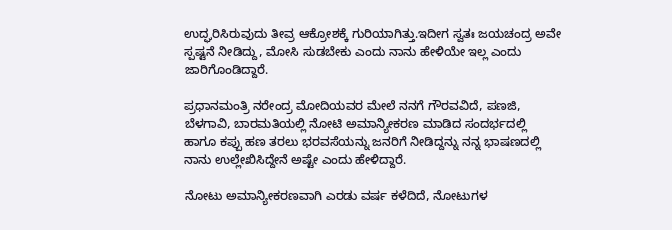ಉದ್ಘರಿಸಿರುವುದು ತೀವ್ರ ಆಕ್ರೋಶಕ್ಕೆ ಗುರಿಯಾಗಿತ್ತು.ಇದೀಗ ಸ್ವತಃ ಜಯಚಂದ್ರ ಅವೇ ಸ್ಪಷ್ಟನೆ ನೀಡಿದ್ದು, ಮೋಸಿ ಸುಡಬೇಕು ಎಂದು ನಾನು ಹೇಳಿಯೇ ಇಲ್ಲ ಎಂದು ಜಾರಿಗೊಂಡಿದ್ದಾರೆ.

ಪ್ರಧಾನಮಂತ್ರಿ ನರೇಂದ್ರ ಮೋದಿಯವರ ಮೇಲೆ ನನಗೆ ಗೌರವವಿದೆ, ಪಣಜಿ, ಬೆಳಗಾವಿ, ಬಾರಮತಿಯಲ್ಲಿ ನೋಟಿ ಅಮಾನ್ಯೀಕರಣ ಮಾಡಿದ ಸಂದರ್ಭದಲ್ಲಿ ಹಾಗೂ ಕಪ್ಪು ಹಣ ತರಲು ಭರವಸೆಯನ್ನು ಜನರಿಗೆ ನೀಡಿದ್ದನ್ನು ನನ್ನ ಭಾಷಣದಲ್ಲಿ ನಾನು ಉಲ್ಲೇಖಿಸಿದ್ದೇನೆ ಅಷ್ಟೇ ಎಂದು ಹೇಳಿದ್ದಾರೆ.

ನೋಟು ಅಮಾನ್ಯೀಕರಣವಾಗಿ ಎರಡು ವರ್ಷ ಕಳೆದಿದೆ, ನೋಟುಗಳ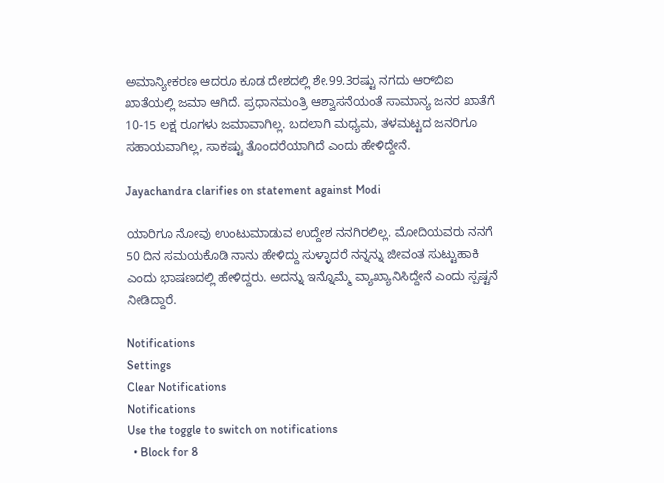ಅಮಾನ್ಯೀಕರಣ ಆದರೂ ಕೂಡ ದೇಶದಲ್ಲಿ ಶೇ.99.3ರಷ್ಟು ನಗದು ಆರ್‌ಬಿಐ ಖಾತೆಯಲ್ಲಿ ಜಮಾ ಆಗಿದೆ. ಪ್ರಧಾನಮಂತ್ರಿ ಆಶ್ವಾಸನೆಯಂತೆ ಸಾಮಾನ್ಯ ಜನರ ಖಾತೆಗೆ 10-15 ಲಕ್ಷ ರೂಗಳು ಜಮಾವಾಗಿಲ್ಲ. ಬದಲಾಗಿ ಮಧ್ಯಮ, ತಳಮಟ್ಟದ ಜನರಿಗೂ ಸಹಾಯವಾಗಿಲ್ಲ, ಸಾಕಷ್ಟು ತೊಂದರೆಯಾಗಿದೆ ಎಂದು ಹೇಳಿದ್ದೇನೆ.

Jayachandra clarifies on statement against Modi

ಯಾರಿಗೂ ನೋವು ಉಂಟುಮಾಡುವ ಉದ್ದೇಶ ನನಗಿರಲಿಲ್ಲ. ಮೋದಿಯವರು ನನಗೆ 50 ದಿನ ಸಮಯಕೊಡಿ ನಾನು ಹೇಳಿದ್ದು ಸುಳ್ಳಾದರೆ ನನ್ನನ್ನು ಜೀವಂತ ಸುಟ್ಟುಹಾಕಿ ಎಂದು ಭಾಷಣದಲ್ಲಿ ಹೇಳಿದ್ದರು. ಅದನ್ನು ಇನ್ನೊಮ್ಮೆ ವ್ಯಾಖ್ಯಾನಿಸಿದ್ದೇನೆ ಎಂದು ಸ್ಪಷ್ಟನೆ ನೀಡಿದ್ದಾರೆ.

Notifications
Settings
Clear Notifications
Notifications
Use the toggle to switch on notifications
  • Block for 8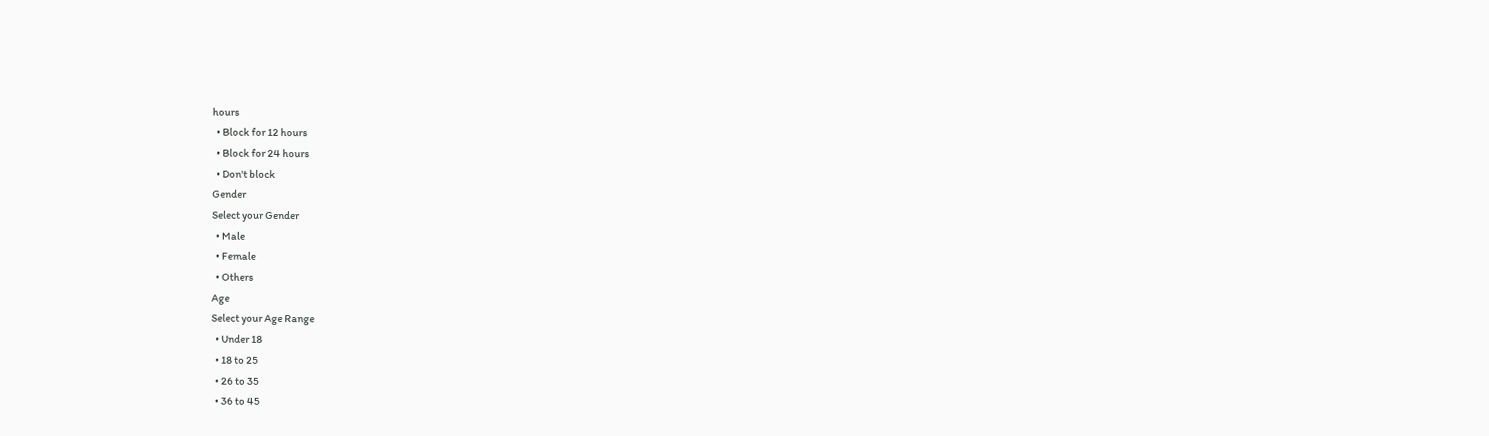hours
  • Block for 12 hours
  • Block for 24 hours
  • Don't block
Gender
Select your Gender
  • Male
  • Female
  • Others
Age
Select your Age Range
  • Under 18
  • 18 to 25
  • 26 to 35
  • 36 to 45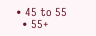• 45 to 55
  • 55+